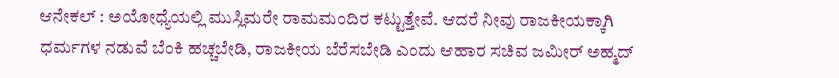ಆನೇಕಲ್ : ಅಯೋಧ್ಯೆಯಲ್ಲಿ ಮುಸ್ಲಿಮರೇ ರಾಮಮಂದಿರ ಕಟ್ಟುತ್ತೇವೆ. ಆದರೆ ನೀವು ರಾಜಕೀಯಕ್ಕಾಗಿ ಧರ್ಮಗಳ ನಡುವೆ ಬೆಂಕಿ ಹಚ್ಚಬೇಡಿ, ರಾಜಕೀಯ ಬೆರೆಸಬೇಡಿ ಎಂದು ಆಹಾರ ಸಚಿವ ಜಮೀರ್ ಅಹ್ಮದ್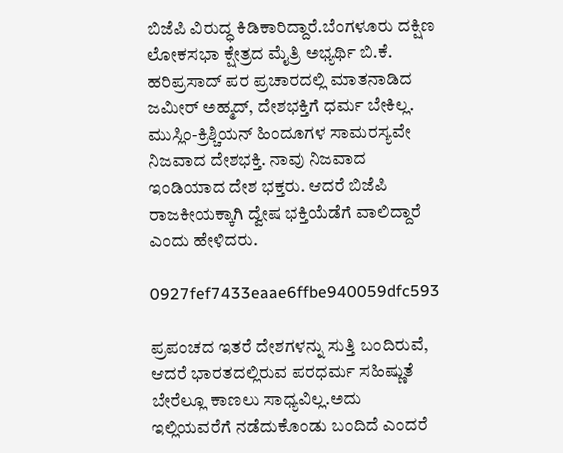ಬಿಜೆಪಿ ವಿರುದ್ಧ ಕಿಡಿಕಾರಿದ್ದಾರೆ.ಬೆಂಗಳೂರು ದಕ್ಷಿಣ ಲೋಕಸಭಾ ಕ್ಷೇತ್ರದ ಮೈತ್ರಿ ಅಭ್ಯರ್ಥಿ ಬಿ.ಕೆ. ಹರಿಪ್ರಸಾದ್ ಪರ ಪ್ರಚಾರದಲ್ಲಿ ಮಾತನಾಡಿದ ಜಮೀರ್ ಅಹ್ಮದ್, ದೇಶಭಕ್ತಿಗೆ ಧರ್ಮ ಬೇಕಿಲ್ಲ. ಮುಸ್ಲಿಂ-ಕ್ರಿಶ್ಚಿಯನ್ ಹಿಂದೂಗಳ ಸಾಮರಸ್ಯವೇ ನಿಜವಾದ ದೇಶಭಕ್ತಿ. ನಾವು ನಿಜವಾದ ಇಂಡಿಯಾದ ದೇಶ ಭಕ್ತರು. ಆದರೆ ಬಿಜೆಪಿ ರಾಜಕೀಯಕ್ಕಾಗಿ ದ್ವೇಷ ಭಕ್ತಿಯೆಡೆಗೆ ವಾಲಿದ್ದಾರೆ ಎಂದು ಹೇಳಿದರು.

0927fef7433eaae6ffbe940059dfc593

ಪ್ರಪಂಚದ ಇತರೆ ದೇಶಗಳನ್ನು ಸುತ್ತಿ ಬಂದಿರುವೆ, ಆದರೆ ಭಾರತದಲ್ಲಿರುವ ಪರಧರ್ಮ ಸಹಿಷ್ಣುತೆ ಬೇರೆಲ್ಲೂ ಕಾಣಲು ಸಾಧ್ಯವಿಲ್ಲ.ಅದು ಇಲ್ಲಿಯವರೆಗೆ ನಡೆದುಕೊಂಡು ಬಂದಿದೆ ಎಂದರೆ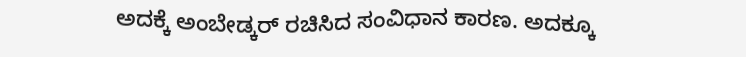ಅದಕ್ಕೆ ಅಂಬೇಡ್ಕರ್ ರಚಿಸಿದ ಸಂವಿಧಾನ ಕಾರಣ. ಅದಕ್ಕೂ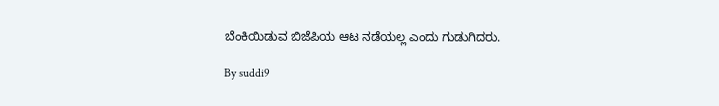ಬೆಂಕಿಯಿಡುವ ಬಿಜೆಪಿಯ ಆಟ ನಡೆಯಲ್ಲ ಎಂದು ಗುಡುಗಿದರು.

By suddi9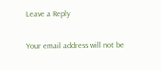Leave a Reply

Your email address will not be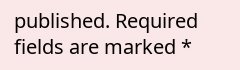published. Required fields are marked *